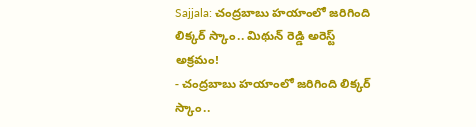Sajjala: చంద్రబాబు హయాంలో జరిగింది లిక్కర్ స్కాం.. మిథున్ రెడ్డి అరెస్ట్ అక్రమం!
- చంద్రబాబు హయాంలో జరిగింది లిక్కర్ స్కాం..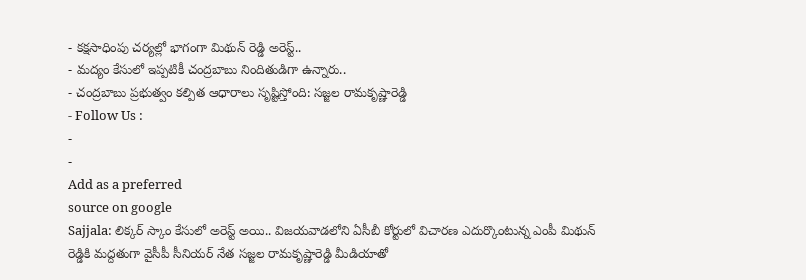- కక్షసాధింపు చర్యల్లో భాగంగా మిథున్ రెడ్డి అరెస్ట్..
- మద్యం కేసులో ఇప్పటికీ చంద్రబాబు నిందితుడిగా ఉన్నారు..
- చంద్రబాబు ప్రభుత్వం కల్పిత ఆధారాలు సృష్టిస్తోంది: సజ్జల రామకృష్ణారెడ్డి
- Follow Us :
-
-
Add as a preferred
source on google
Sajjala: లిక్కర్ స్కాం కేసులో అరెస్ట్ అయి.. విజయవాడలోని ఏసీబీ కోర్టులో విచారణ ఎదుర్కొంటున్న ఎంపీ మిథున్ రెడ్డికి మద్దతుగా వైసీపీ సీనియర్ నేత సజ్జల రామకృష్ణారెడ్డి మీడియాతో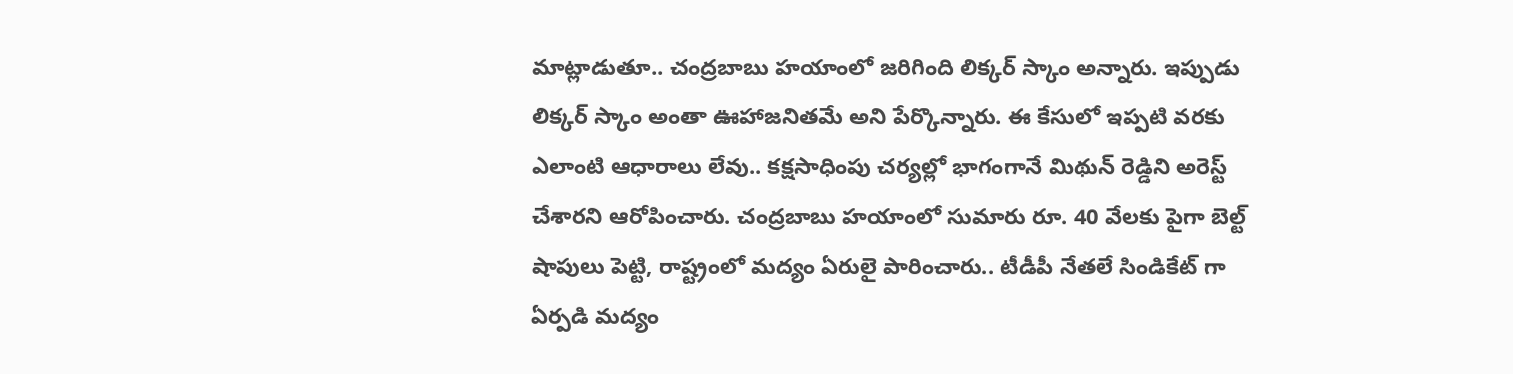మాట్లాడుతూ.. చంద్రబాబు హయాంలో జరిగింది లిక్కర్ స్కాం అన్నారు. ఇప్పుడు లిక్కర్ స్కాం అంతా ఊహాజనితమే అని పేర్కొన్నారు. ఈ కేసులో ఇప్పటి వరకు ఎలాంటి ఆధారాలు లేవు.. కక్షసాధింపు చర్యల్లో భాగంగానే మిథున్ రెడ్డిని అరెస్ట్ చేశారని ఆరోపించారు. చంద్రబాబు హయాంలో సుమారు రూ. 40 వేలకు పైగా బెల్ట్ షాపులు పెట్టి, రాష్ట్రంలో మద్యం ఏరులై పారించారు.. టీడీపీ నేతలే సిండికేట్ గా ఏర్పడి మద్యం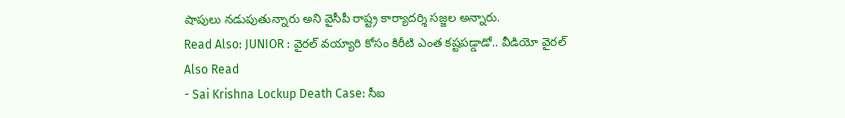షాపులు నడుపుతున్నారు అని వైసీపీ రాష్ట్ర కార్యాదర్శి సజ్జల అన్నారు.
Read Also: JUNIOR : వైరల్ వయ్యారి కోసం కిరీటి ఎంత కష్టపడ్డాడో.. వీడియో వైరల్
Also Read
- Sai Krishna Lockup Death Case: సీఐ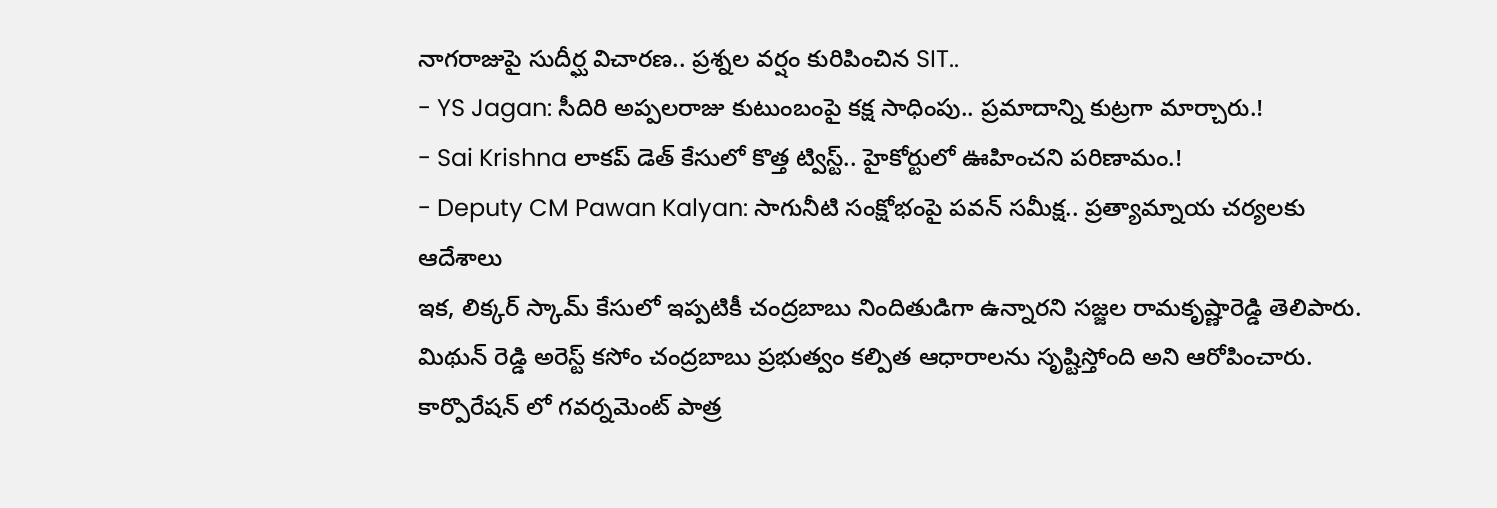నాగరాజుపై సుదీర్ఘ విచారణ.. ప్రశ్నల వర్షం కురిపించిన SIT..
- YS Jagan: సీదిరి అప్పలరాజు కుటుంబంపై కక్ష సాధింపు.. ప్రమాదాన్ని కుట్రగా మార్చారు.!
- Sai Krishna లాకప్ డెత్ కేసులో కొత్త ట్విస్ట్.. హైకోర్టులో ఊహించని పరిణామం.!
- Deputy CM Pawan Kalyan: సాగునీటి సంక్షోభంపై పవన్ సమీక్ష.. ప్రత్యామ్నాయ చర్యలకు ఆదేశాలు
ఇక, లిక్కర్ స్కామ్ కేసులో ఇప్పటికీ చంద్రబాబు నిందితుడిగా ఉన్నారని సజ్జల రామకృష్ణారెడ్డి తెలిపారు. మిథున్ రెడ్డి అరెస్ట్ కసోం చంద్రబాబు ప్రభుత్వం కల్పిత ఆధారాలను సృష్టిస్తోంది అని ఆరోపించారు. కార్పొరేషన్ లో గవర్నమెంట్ పాత్ర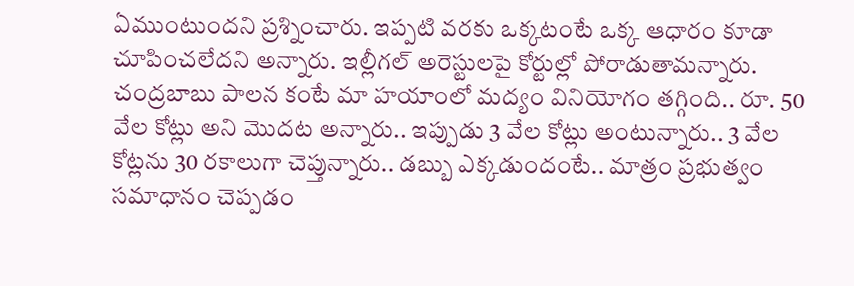ఏముంటుందని ప్రశ్నించారు. ఇప్పటి వరకు ఒక్కటంటే ఒక్క ఆధారం కూడా చూపించలేదని అన్నారు. ఇల్లీగల్ అరెస్టులపై కోర్టుల్లో పోరాడుతామన్నారు. చంద్రబాబు పాలన కంటే మా హయాంలో మద్యం వినియోగం తగ్గింది.. రూ. 50 వేల కోట్లు అని మొదట అన్నారు.. ఇప్పుడు 3 వేల కోట్లు అంటున్నారు.. 3 వేల కోట్లను 30 రకాలుగా చెప్తున్నారు.. డబ్బు ఎక్కడుందంటే.. మాత్రం ప్రభుత్వం సమాధానం చెప్పడం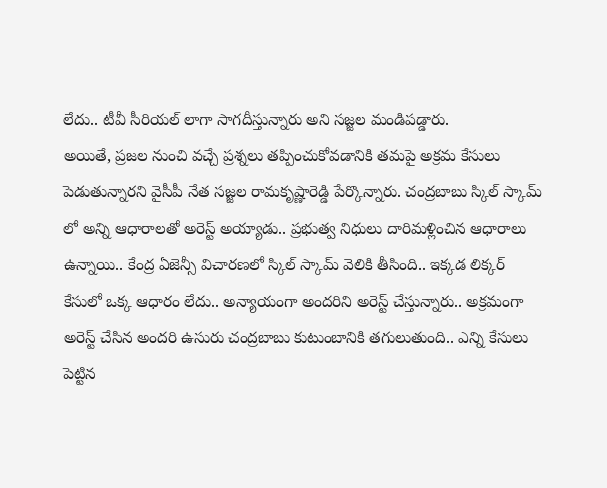లేదు.. టీవీ సీరియల్ లాగా సాగదీస్తున్నారు అని సజ్జల మండిపడ్డారు.
అయితే, ప్రజల నుంచి వచ్చే ప్రశ్నలు తప్పించుకోవడానికి తమపై అక్రమ కేసులు పెడుతున్నారని వైసీపీ నేత సజ్జల రామకృష్ణారెడ్డి పేర్కొన్నారు. చంద్రబాబు స్కిల్ స్కామ్ లో అన్ని ఆధారాలతో అరెస్ట్ అయ్యాడు.. ప్రభుత్వ నిధులు దారిమళ్లించిన ఆధారాలు ఉన్నాయి.. కేంద్ర ఏజెన్సీ విచారణలో స్కిల్ స్కామ్ వెలికి తీసింది.. ఇక్కడ లిక్కర్ కేసులో ఒక్క ఆధారం లేదు.. అన్యాయంగా అందరిని అరెస్ట్ చేస్తున్నారు.. అక్రమంగా అరెస్ట్ చేసిన అందరి ఉసురు చంద్రబాబు కుటుంబానికి తగులుతుంది.. ఎన్ని కేసులు పెట్టిన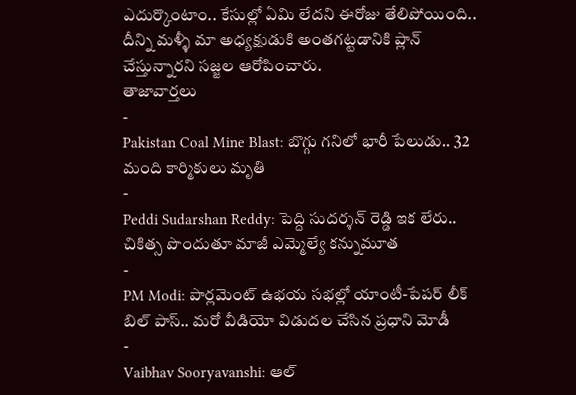ఎదుర్కొంటాం.. కేసుల్లో ఏమి లేదని ఈరోజు తేలిపోయింది.. దీన్ని మళ్ళీ మా అధ్యక్షుడుకి అంతగట్టడానికి ప్లాన్ చేస్తున్నారని సజ్జల ఆరోపించారు.
తాజావార్తలు
-
Pakistan Coal Mine Blast: బొగ్గు గనిలో భారీ పేలుడు.. 32 మంది కార్మికులు మృతి
-
Peddi Sudarshan Reddy: పెద్ది సుదర్శన్ రెడ్డి ఇక లేరు.. చికిత్స పొందుతూ మాజీ ఎమ్మెల్యే కన్నుమూత
-
PM Modi: పార్లమెంట్ ఉభయ సభల్లో యాంటీ-పేపర్ లీక్ బిల్ పాస్.. మరో వీడియో విడుదల చేసిన ప్రధాని మోడీ
-
Vaibhav Sooryavanshi: ఆల్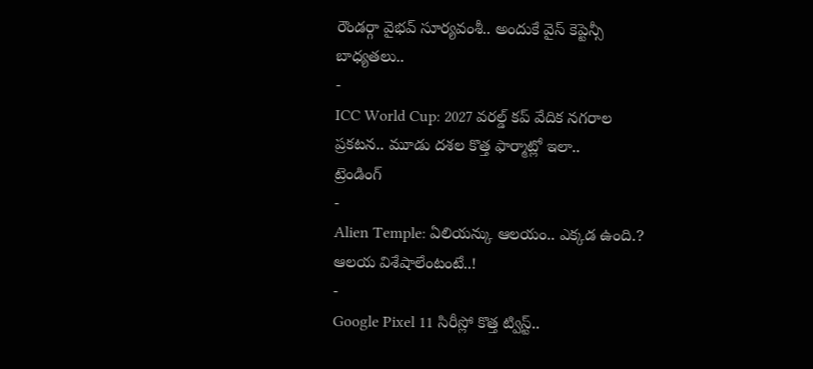రౌండర్గా వైభవ్ సూర్యవంశీ.. అందుకే వైస్ కెప్టెన్సీ బాధ్యతలు..
-
ICC World Cup: 2027 వరల్డ్ కప్ వేదిక నగరాల ప్రకటన.. మూడు దశల కొత్త ఫార్మాట్లో ఇలా..
ట్రెండింగ్
-
Alien Temple: ఏలియన్కు ఆలయం.. ఎక్కడ ఉంది.? ఆలయ విశేషాలేంటంటే..!
-
Google Pixel 11 సిరీస్లో కొత్త ట్విస్ట్..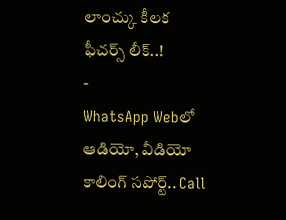లాంచ్కు కీలక ఫీచర్స్ లీక్..!
-
WhatsApp Webలో ఆడియో, వీడియో కాలింగ్ సపోర్ట్.. Call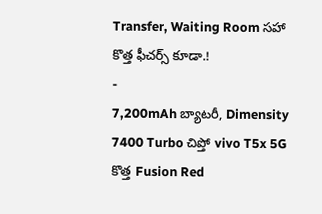Transfer, Waiting Room సహా కొత్త ఫీచర్స్ కూడా.!
-
7,200mAh బ్యాటరీ, Dimensity 7400 Turbo చిప్తో vivo T5x 5G కొత్త Fusion Red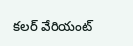కలర్ వేరియంట్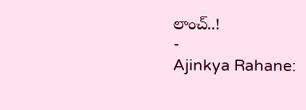లాంచ్..!
-
Ajinkya Rahane: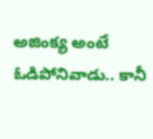అజింక్య అంటే ఓడిపోనివాడు.. కానీ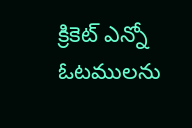క్రికెట్ ఎన్నో ఓటములను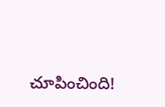చూపించింది!